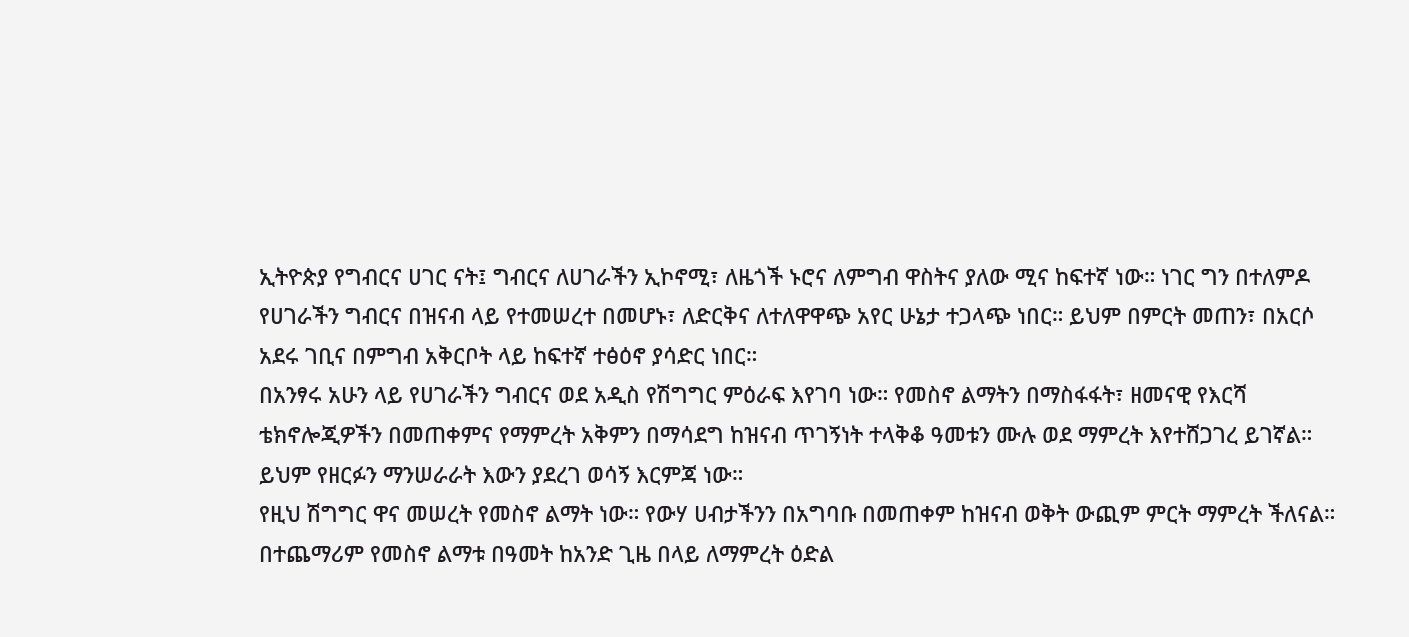ኢትዮጵያ የግብርና ሀገር ናት፤ ግብርና ለሀገራችን ኢኮኖሚ፣ ለዜጎች ኑሮና ለምግብ ዋስትና ያለው ሚና ከፍተኛ ነው። ነገር ግን በተለምዶ የሀገራችን ግብርና በዝናብ ላይ የተመሠረተ በመሆኑ፣ ለድርቅና ለተለዋዋጭ አየር ሁኔታ ተጋላጭ ነበር። ይህም በምርት መጠን፣ በአርሶ አደሩ ገቢና በምግብ አቅርቦት ላይ ከፍተኛ ተፅዕኖ ያሳድር ነበር።
በአንፃሩ አሁን ላይ የሀገራችን ግብርና ወደ አዲስ የሽግግር ምዕራፍ እየገባ ነው። የመስኖ ልማትን በማስፋፋት፣ ዘመናዊ የእርሻ ቴክኖሎጂዎችን በመጠቀምና የማምረት አቅምን በማሳደግ ከዝናብ ጥገኝነት ተላቅቆ ዓመቱን ሙሉ ወደ ማምረት እየተሸጋገረ ይገኛል። ይህም የዘርፉን ማንሠራራት እውን ያደረገ ወሳኝ እርምጃ ነው።
የዚህ ሽግግር ዋና መሠረት የመስኖ ልማት ነው። የውሃ ሀብታችንን በአግባቡ በመጠቀም ከዝናብ ወቅት ውጪም ምርት ማምረት ችለናል። በተጨማሪም የመስኖ ልማቱ በዓመት ከአንድ ጊዜ በላይ ለማምረት ዕድል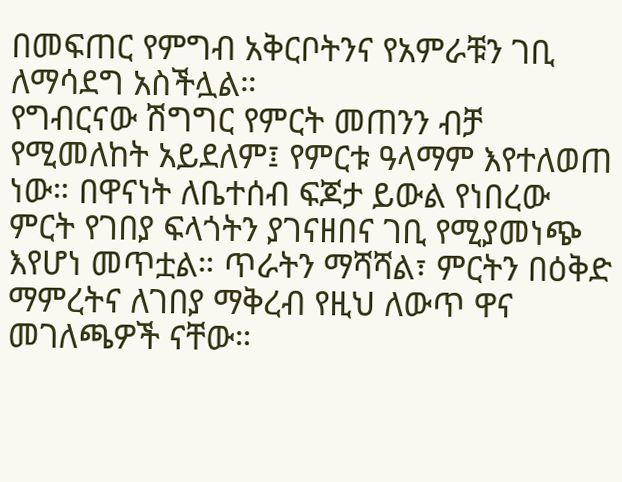በመፍጠር የምግብ አቅርቦትንና የአምራቹን ገቢ ለማሳደግ አስችሏል።
የግብርናው ሽግግር የምርት መጠንን ብቻ የሚመለከት አይደለም፤ የምርቱ ዓላማም እየተለወጠ ነው። በዋናነት ለቤተሰብ ፍጆታ ይውል የነበረው ምርት የገበያ ፍላጎትን ያገናዘበና ገቢ የሚያመነጭ እየሆነ መጥቷል። ጥራትን ማሻሻል፣ ምርትን በዕቅድ ማምረትና ለገበያ ማቅረብ የዚህ ለውጥ ዋና መገለጫዎች ናቸው።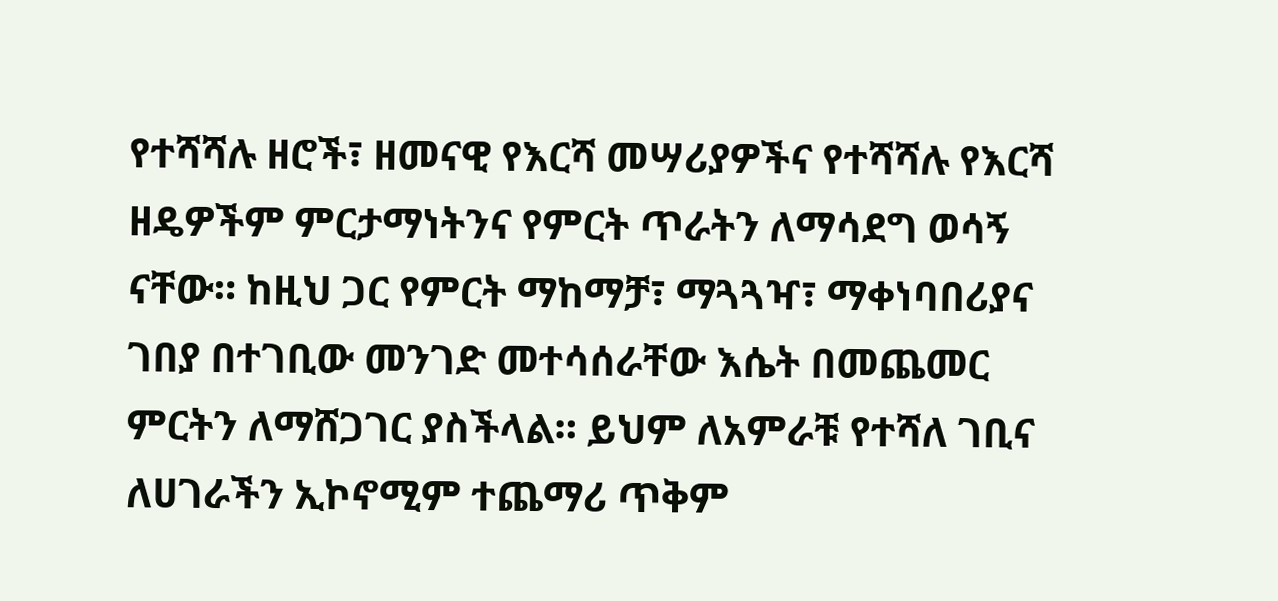የተሻሻሉ ዘሮች፣ ዘመናዊ የእርሻ መሣሪያዎችና የተሻሻሉ የእርሻ ዘዴዎችም ምርታማነትንና የምርት ጥራትን ለማሳደግ ወሳኝ ናቸው። ከዚህ ጋር የምርት ማከማቻ፣ ማጓጓዣ፣ ማቀነባበሪያና ገበያ በተገቢው መንገድ መተሳሰራቸው እሴት በመጨመር ምርትን ለማሸጋገር ያስችላል። ይህም ለአምራቹ የተሻለ ገቢና ለሀገራችን ኢኮኖሚም ተጨማሪ ጥቅም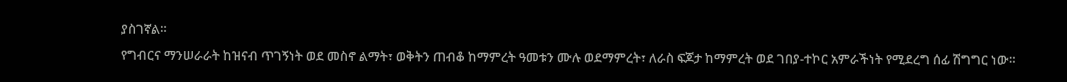ያስገኛል።
የግብርና ማንሠራራት ከዝናብ ጥገኝነት ወደ መስኖ ልማት፣ ወቅትን ጠብቆ ከማምረት ዓመቱን ሙሉ ወደማምረት፣ ለራስ ፍጆታ ከማምረት ወደ ገበያ-ተኮር አምራችነት የሚደረግ ሰፊ ሽግግር ነው።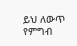ይህ ለውጥ የምግብ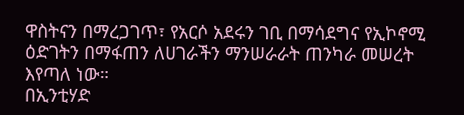ዋስትናን በማረጋገጥ፣ የአርሶ አደሩን ገቢ በማሳደግና የኢኮኖሚ ዕድገትን በማፋጠን ለሀገራችን ማንሠራራት ጠንካራ መሠረት እየጣለ ነው።
በኢንቲሃድ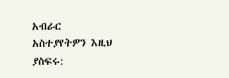አብራር
አስተያየትዎን እዚህ ያስፍሩ: